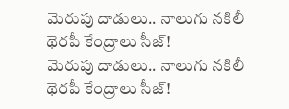మెరుపు దాడులు.. నాలుగు నకిలీ థెరపీ కేంద్రాలు సీజ్!
మెరుపు దాడులు.. నాలుగు నకిలీ థెరపీ కేంద్రాలు సీజ్!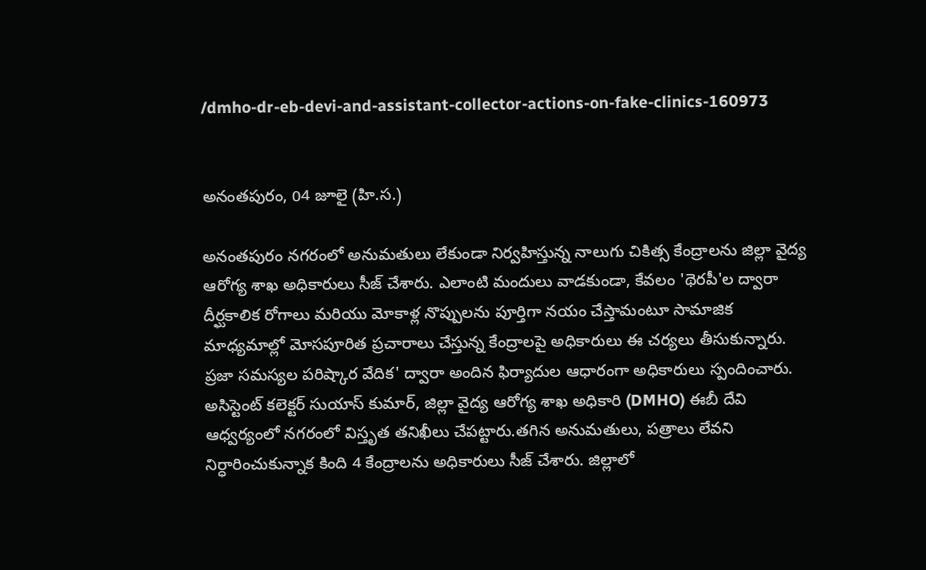/dmho-dr-eb-devi-and-assistant-collector-actions-on-fake-clinics-160973


అనంతపురం, 04 జూలై (హి.స.)

అనంతపురం నగరంలో అనుమతులు లేకుండా నిర్వహిస్తున్న నాలుగు చికిత్స కేంద్రాలను జిల్లా వైద్య ఆరోగ్య శాఖ అధికారులు సీజ్ చేశారు. ఎలాంటి మందులు వాడకుండా, కేవలం 'థెరపీ'ల ద్వారా దీర్ఘకాలిక రోగాలు మరియు మోకాళ్ల నొప్పులను పూర్తిగా నయం చేస్తామంటూ సామాజిక మాధ్యమాల్లో మోసపూరిత ప్రచారాలు చేస్తున్న కేంద్రాలపై అధికారులు ఈ చర్యలు తీసుకున్నారు. ప్రజా సమస్యల పరిష్కార వేదిక' ద్వారా అందిన ఫిర్యాదుల ఆధారంగా అధికారులు స్పందించారు. అసిస్టెంట్ కలెక్టర్ సుయాస్ కుమార్, జిల్లా వైద్య ఆరోగ్య శాఖ అధికారి (DMHO) ఈబీ దేవి ఆధ్వర్యంలో నగరంలో విస్తృత తనిఖీలు చేపట్టారు.తగిన అనుమతులు, పత్రాలు లేవని నిర్ధారించుకున్నాక కింది 4 కేంద్రాలను అధికారులు సీజ్ చేశారు. జిల్లాలో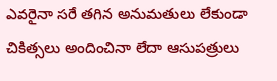ఎవరైనా సరే తగిన అనుమతులు లేకుండా చికిత్సలు అందించినా లేదా ఆసుపత్రులు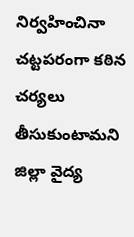నిర్వహించినా చట్టపరంగా కఠిన చర్యలు తీసుకుంటామని జిల్లా వైద్య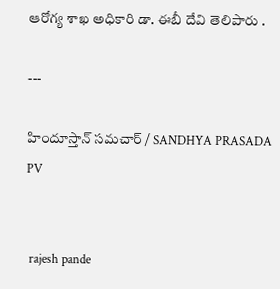ఆరోగ్య శాఖ అధికారి డా. ఈబీ దేవి తెలిపారు .

---

హిందూస్తాన్ సమచార్ / SANDHYA PRASADA PV


 rajesh pande